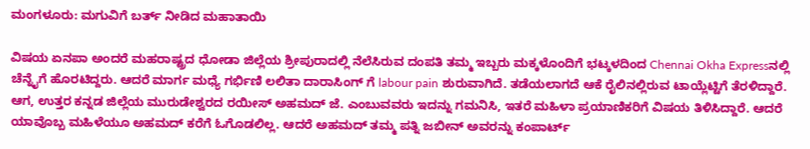ಮಂಗಳೂರು: ಮಗುವಿಗೆ ಬರ್ತ್ ನೀಡಿದ ಮಹಾತಾಯಿ

ವಿಷಯ ಏನಪಾ ಅಂದರೆ ಮಹರಾಷ್ಟ್ರದ ಧೋಡಾ ಜಿಲ್ಲೆಯ ಶ್ರೀಪುರಾದಲ್ಲಿ ನೆಲೆಸಿರುವ ದಂಪತಿ ತಮ್ಮ ಇಬ್ಬರು ಮಕ್ಕಳೊಂದಿಗೆ ಭಟ್ಕಳದಿಂದ Chennai Okha Expressನಲ್ಲಿ ಚೆನ್ನೈಗೆ ಹೊರಟಿದ್ದರು. ಆದರೆ ಮಾರ್ಗ ಮಧ್ಯೆ ಗರ್ಭಿಣಿ ಲಲಿತಾ ದಾರಾಸಿಂಗ್ ಗೆ labour pain ಶುರುವಾಗಿದೆ. ತಡೆಯಲಾಗದೆ ಆಕೆ ರೈಲಿನಲ್ಲಿರುವ ಟಾಯ್ಲೆಟ್ಟಿಗೆ ತೆರಳಿದ್ದಾರೆ.
ಆಗ, ಉತ್ತರ ಕನ್ನಡ ಜಿಲ್ಲೆಯ ಮುರುಡೇಶ್ವರದ ರಯೀಸ್ ಅಹಮದ್ ಜೆ. ಎಂಬುವವರು ಇದನ್ನು ಗಮನಿಸಿ, ಇತರೆ ಮಹಿಳಾ ಪ್ರಯಾಣಿಕರಿಗೆ ವಿಷಯ ತಿಳಿಸಿದ್ದಾರೆ. ಆದರೆ ಯಾವೊಬ್ಬ ಮಹಿಳೆಯೂ ಅಹಮದ್ ಕರೆಗೆ ಓಗೊಡಲಿಲ್ಲ. ಆದರೆ ಅಹಮದ್ ತಮ್ಮ ಪತ್ನಿ ಜಬೀನ್ ಅವರನ್ನು ಕಂಪಾರ್ಟ್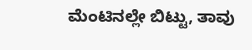ಮೆಂಟಿನಲ್ಲೇ ಬಿಟ್ಟು, ತಾವು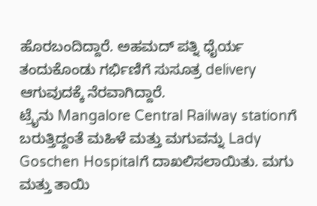ಹೊರಬಂದಿದ್ದಾರೆ. ಅಹಮದ್ ಪತ್ನಿ ಧೈರ್ಯ ತಂದುಕೊಂಡು ಗರ್ಭಿಣಿಗೆ ಸುಸೂತ್ರ delivery ಆಗುವುದಕ್ಕೆ ನೆರವಾಗಿದ್ದಾರೆ.
ಟ್ರೈನು Mangalore Central Railway stationಗೆ ಬರುತ್ತಿದ್ದಂತೆ ಮಹಿಳೆ ಮತ್ತು ಮಗುವನ್ನು Lady Goschen Hospitalಗೆ ದಾಖಲಿಸಲಾಯಿತು. ಮಗು ಮತ್ತು ತಾಯಿ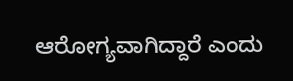ಆರೋಗ್ಯವಾಗಿದ್ದಾರೆ ಎಂದು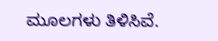ಮೂಲಗಳು ತಿಳಿಸಿವೆ.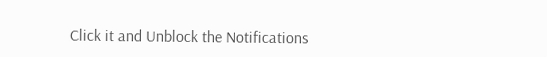Click it and Unblock the Notifications